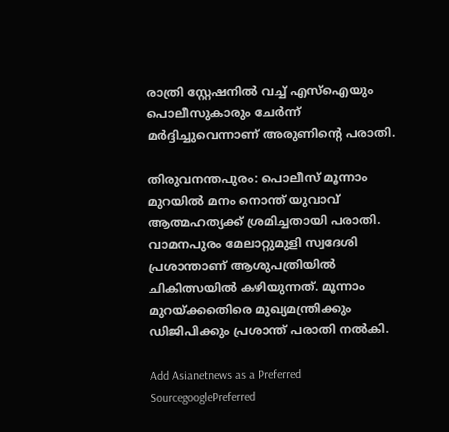രാത്രി സ്റ്റേഷനിൽ വച്ച് എസ്ഐയും പൊലീസുകാരും ചേർന്ന് മർദ്ദിച്ചുവെന്നാണ് അരുണിന്‍റെ പരാതി.

തിരുവനന്തപുരം: പൊലീസ് മൂന്നാം മുറയിൽ മനം നൊന്ത് യുവാവ് ആത്മഹത്യക്ക് ശ്രമിച്ചതായി പരാതി. വാമനപുരം മേലാറ്റുമുളി സ്വദേശി പ്രശാന്താണ് ആശുപത്രിയിൽ ചികിത്സയിൽ കഴിയുന്നത്. മൂന്നാം മുറയ്ക്കതെിരെ മുഖ്യമന്ത്രിക്കും ഡിജിപിക്കും പ്രശാന്ത് പരാതി നൽകി.

Add Asianetnews as a Preferred SourcegooglePreferred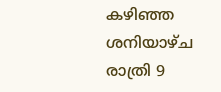കഴിഞ്ഞ ശനിയാഴ്ച രാത്രി 9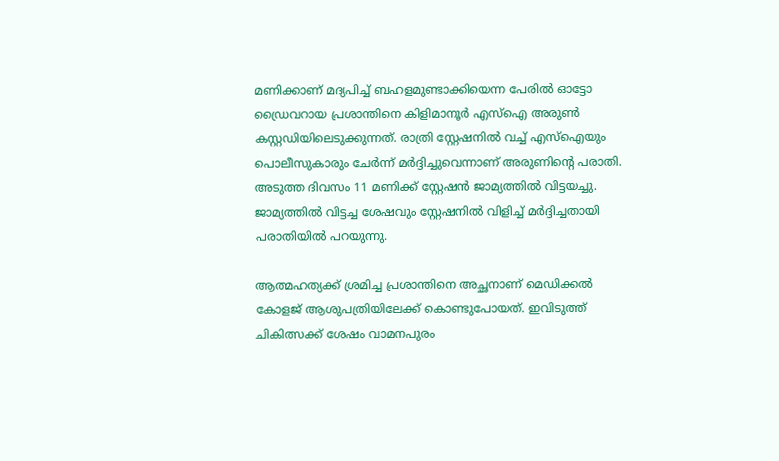മണിക്കാണ് മദ്യപിച്ച് ബഹളമുണ്ടാക്കിയെന്ന പേരിൽ ഓട്ടോ ഡ്രൈവറായ പ്രശാന്തിനെ കിളിമാനൂർ എസ്ഐ അരുണ്‍ കസ്റ്റഡിയിലെടുക്കുന്നത്. രാത്രി സ്റ്റേഷനിൽ വച്ച് എസ്ഐയും പൊലീസുകാരും ചേർന്ന് മർദ്ദിച്ചുവെന്നാണ് അരുണിന്‍റെ പരാതി. അടുത്ത ദിവസം 11 മണിക്ക് സ്റ്റേഷൻ ജാമ്യത്തിൽ വിട്ടയച്ചു. ജാമ്യത്തിൽ വിട്ടച്ച ശേഷവും സ്റ്റേഷനിൽ വിളിച്ച് മർദ്ദിച്ചതായി പരാതിയിൽ പറയുന്നു.

ആത്മഹത്യക്ക് ശ്രമിച്ച പ്രശാന്തിനെ അച്ഛനാണ് മെഡിക്കൽ കോളജ് ആശുപത്രിയിലേക്ക് കൊണ്ടുപോയത്. ഇവിടുത്ത് ചികിത്സക്ക് ശേഷം വാമനപുരം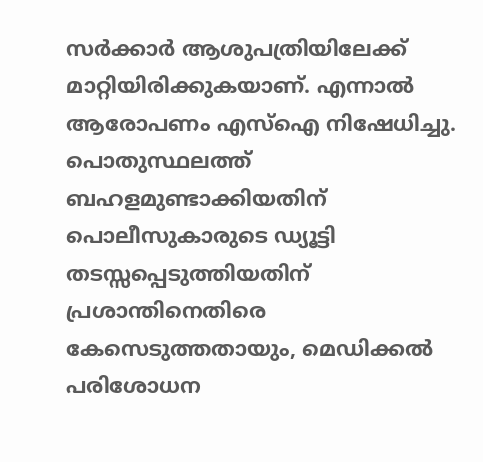സർക്കാർ ആശുപത്രിയിലേക്ക് മാറ്റിയിരിക്കുകയാണ്. എന്നാൽ ആരോപണം എസ്ഐ നിഷേധിച്ചു. പൊതുസ്ഥലത്ത് ബഹളമുണ്ടാക്കിയതിന് പൊലീസുകാരുടെ ഡ്യൂട്ടി തടസ്സപ്പെടുത്തിയതിന് പ്രശാന്തിനെതിരെ കേസെടുത്തതായും, മെഡിക്കൽ പരിശോധന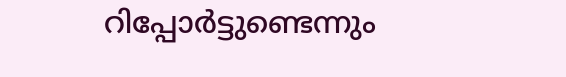റിപ്പോർ‍ട്ടുണ്ടെന്നും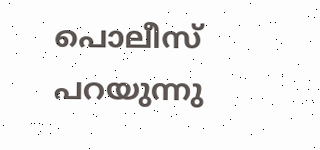പൊലീസ് പറയുന്നു